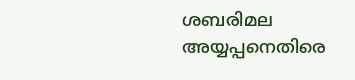ശബരിമല അയ്യപ്പനെതിരെ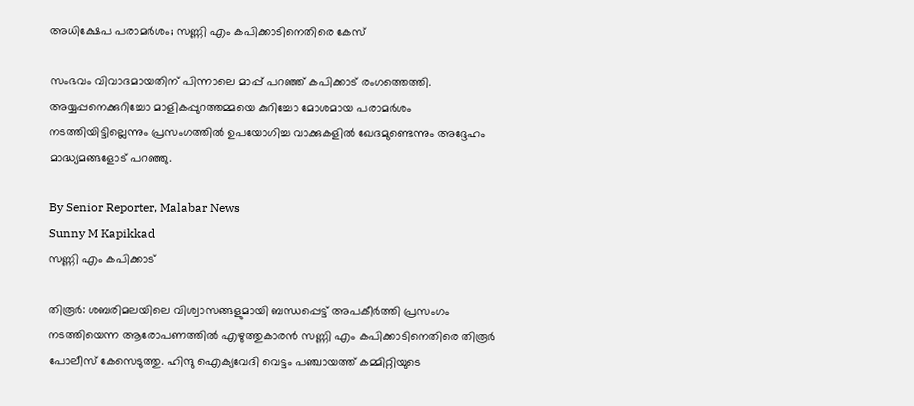അധിക്ഷേപ പരാമർശം; സണ്ണി എം കപിക്കാടിനെതിരെ കേസ്

സംഭവം വിവാദമായതിന് പിന്നാലെ മാപ്പ് പറഞ്ഞ് കപിക്കാട് രംഗത്തെത്തി. അയ്യപ്പനെക്കുറിച്ചോ മാളികപ്പുറത്തമ്മയെ കുറിച്ചോ മോശമായ പരാമർശം നടത്തിയിട്ടില്ലെന്നും പ്രസംഗത്തിൽ ഉപയോഗിച്ച വാക്കുകളിൽ ഖേദമുണ്ടെന്നും അദ്ദേഹം മാദ്ധ്യമങ്ങളോട് പറഞ്ഞു.

By Senior Reporter, Malabar News
Sunny M Kapikkad
സണ്ണി എം കപിക്കാട്

തിരൂർ: ശബരിമലയിലെ വിശ്വാസങ്ങളുമായി ബന്ധപ്പെട്ട് അപകീർത്തി പ്രസംഗം നടത്തിയെന്ന ആരോപണത്തിൽ എഴുത്തുകാരൻ സണ്ണി എം കപിക്കാടിനെതിരെ തിരൂർ പോലീസ് കേസെടുത്തു. ഹിന്ദു ഐക്യവേദി വെട്ടം പഞ്ചായത്ത് കമ്മിറ്റിയുടെ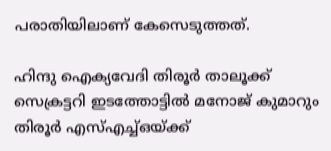പരാതിയിലാണ് കേസെടുത്തത്.

ഹിന്ദു ഐക്യവേദി തിരൂർ താലൂക്ക് സെക്രട്ടറി ഇടത്തോട്ടിൽ മനോജ് കുമാറും തിരൂർ എസ്എച്ച്ഒയ്‌ക്ക്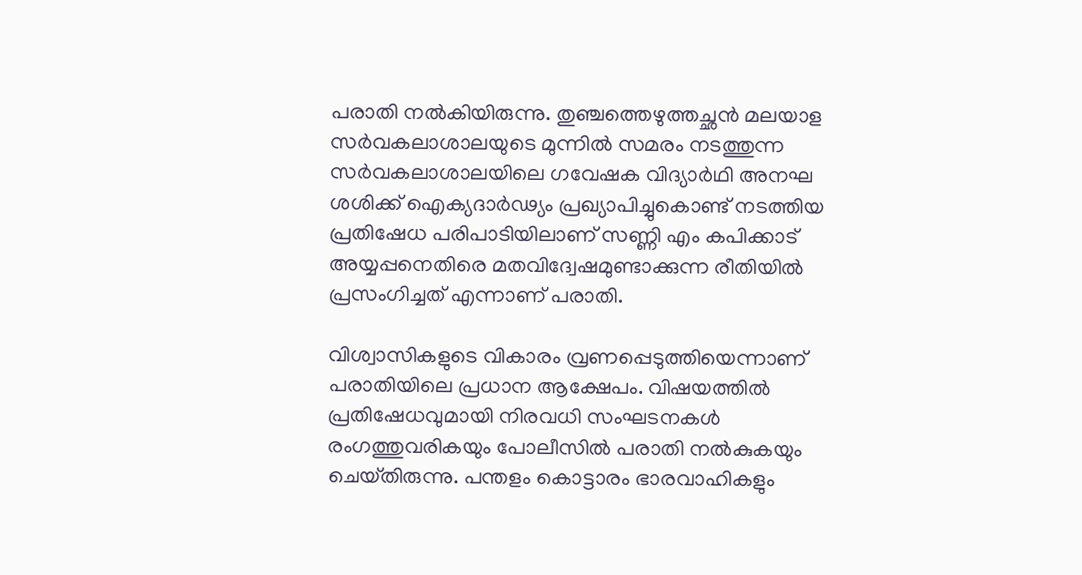പരാതി നൽകിയിരുന്നു. തുഞ്ചത്തെഴുത്തച്ഛൻ മലയാള സർവകലാശാലയുടെ മുന്നിൽ സമരം നടത്തുന്ന സർവകലാശാലയിലെ ഗവേഷക വിദ്യാർഥി അനഘ ശശിക്ക് ഐക്യദാർഢ്യം പ്രഖ്യാപിച്ചുകൊണ്ട് നടത്തിയ പ്രതിഷേധ പരിപാടിയിലാണ് സണ്ണി എം കപിക്കാട് അയ്യപ്പനെതിരെ മതവിദ്വേഷമുണ്ടാക്കുന്ന രീതിയിൽ പ്രസംഗിച്ചത് എന്നാണ് പരാതി.

വിശ്വാസികളുടെ വികാരം വ്രണപ്പെടുത്തിയെന്നാണ് പരാതിയിലെ പ്രധാന ആക്ഷേപം. വിഷയത്തിൽ പ്രതിഷേധവുമായി നിരവധി സംഘടനകൾ രംഗത്തുവരികയും പോലീസിൽ പരാതി നൽകുകയും ചെയ്‌തിരുന്നു. പന്തളം കൊട്ടാരം ഭാരവാഹികളും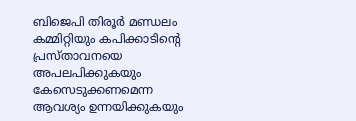ബിജെപി തിരൂർ മണ്ഡലം കമ്മിറ്റിയും കപിക്കാടിന്റെ പ്രസ്‌താവനയെ അപലപിക്കുകയും കേസെടുക്കണമെന്ന ആവശ്യം ഉന്നയിക്കുകയും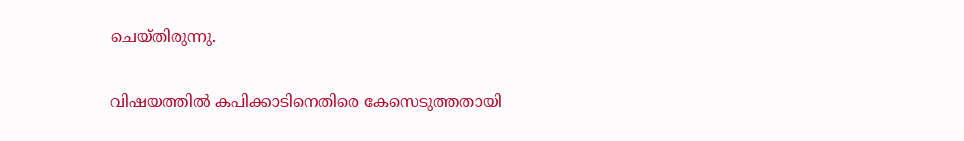ചെയ്‌തിരുന്നു.

വിഷയത്തിൽ കപിക്കാടിനെതിരെ കേസെടുത്തതായി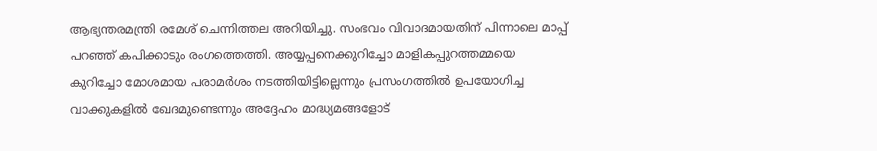ആഭ്യന്തരമന്ത്രി രമേശ് ചെന്നിത്തല അറിയിച്ചു. സംഭവം വിവാദമായതിന് പിന്നാലെ മാപ്പ് പറഞ്ഞ് കപിക്കാടും രംഗത്തെത്തി. അയ്യപ്പനെക്കുറിച്ചോ മാളികപ്പുറത്തമ്മയെ കുറിച്ചോ മോശമായ പരാമർശം നടത്തിയിട്ടില്ലെന്നും പ്രസംഗത്തിൽ ഉപയോഗിച്ച വാക്കുകളിൽ ഖേദമുണ്ടെന്നും അദ്ദേഹം മാദ്ധ്യമങ്ങളോട്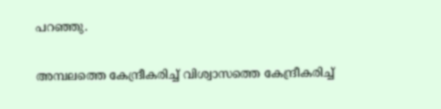പറഞ്ഞു.

അമ്പലത്തെ കേന്ദ്രീകരിച്ച് വിശ്വാസത്തെ കേന്ദ്രീകരിച്ച്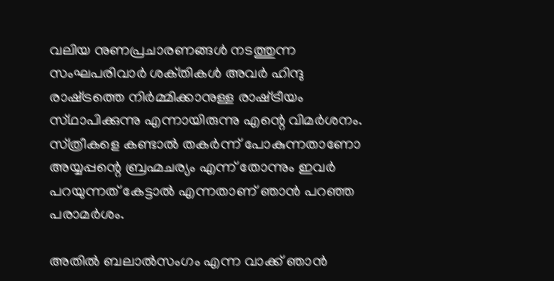വലിയ നുണപ്രചാരണങ്ങൾ നടത്തുന്ന സംഘപരിവാർ ശക്‌തികൾ അവർ ഹിന്ദു രാഷ്‌ട്രത്തെ നിർമ്മിക്കാനുള്ള രാഷ്‌ട്രീയം സ്‌ഥാപിക്കുന്നു എന്നായിരുന്നു എന്റെ വിമർശനം. സ്‌ത്രീകളെ കണ്ടാൽ തകർന്ന് പോകുന്നതാണോ അയ്യപ്പന്റെ ബ്രഹ്മചര്യം എന്ന് തോന്നും ഇവർ പറയുന്നത് കേട്ടാൽ എന്നതാണ് ഞാൻ പറഞ്ഞ പരാമർശം.

അതിൽ ബലാൽസംഗം എന്ന വാക്ക് ഞാൻ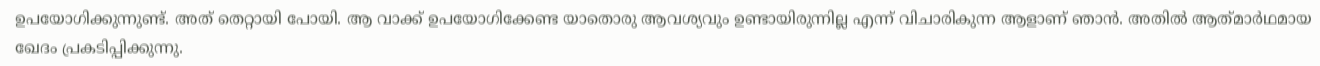ഉപയോഗിക്കുന്നുണ്ട്. അത് തെറ്റായി പോയി. ആ വാക്ക് ഉപയോഗിക്കേണ്ട യാതൊരു ആവശ്യവും ഉണ്ടായിരുന്നില്ല എന്ന് വിചാരികുന്ന ആളാണ് ഞാൻ. അതിൽ ആത്‌മാർഥമായ ഖേദം പ്രകടിപ്പിക്കുന്നു.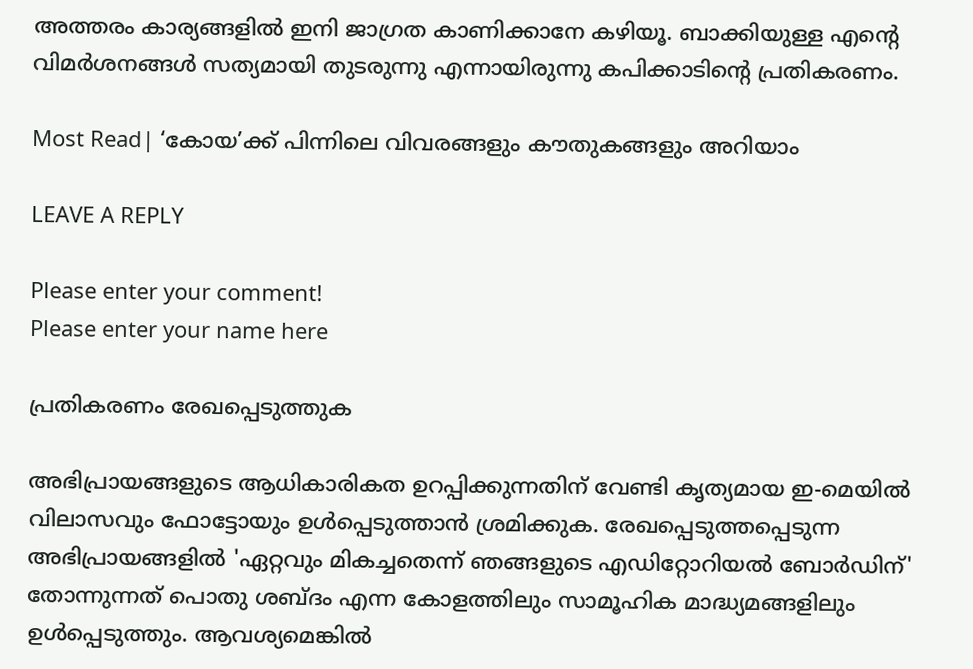അത്തരം കാര്യങ്ങളിൽ ഇനി ജാഗ്രത കാണിക്കാനേ കഴിയൂ. ബാക്കിയുള്ള എന്റെ വിമർശനങ്ങൾ സത്യമായി തുടരുന്നു എന്നായിരുന്നു കപിക്കാടിന്റെ പ്രതികരണം.

Most Read| ‘കോയ’ക്ക് പിന്നിലെ വിവരങ്ങളും കൗതുകങ്ങളും അറിയാം

LEAVE A REPLY

Please enter your comment!
Please enter your name here

പ്രതികരണം രേഖപ്പെടുത്തുക

അഭിപ്രായങ്ങളുടെ ആധികാരികത ഉറപ്പിക്കുന്നതിന് വേണ്ടി കൃത്യമായ ഇ-മെയിൽ വിലാസവും ഫോട്ടോയും ഉൾപ്പെടുത്താൻ ശ്രമിക്കുക. രേഖപ്പെടുത്തപ്പെടുന്ന അഭിപ്രായങ്ങളിൽ 'ഏറ്റവും മികച്ചതെന്ന് ഞങ്ങളുടെ എഡിറ്റോറിയൽ ബോർഡിന്' തോന്നുന്നത് പൊതു ശബ്‌ദം എന്ന കോളത്തിലും സാമൂഹിക മാദ്ധ്യമങ്ങളിലും ഉൾപ്പെടുത്തും. ആവശ്യമെങ്കിൽ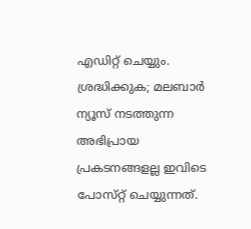എഡിറ്റ് ചെയ്യും. ശ്രദ്ധിക്കുക; മലബാർ ന്യൂസ് നടത്തുന്ന അഭിപ്രായ പ്രകടനങ്ങളല്ല ഇവിടെ പോസ്‌റ്റ് ചെയ്യുന്നത്.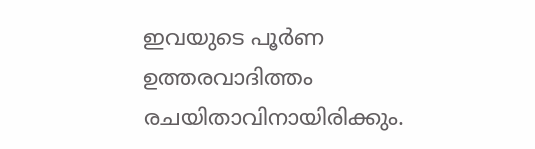ഇവയുടെ പൂർണ ഉത്തരവാദിത്തം രചയിതാവിനായിരിക്കും.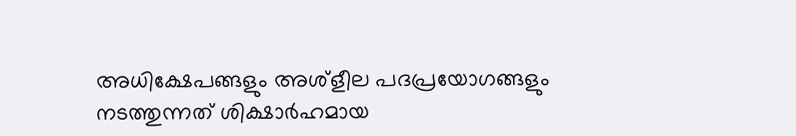അധിക്ഷേപങ്ങളും അശ്‌ളീല പദപ്രയോഗങ്ങളും നടത്തുന്നത് ശിക്ഷാർഹമായ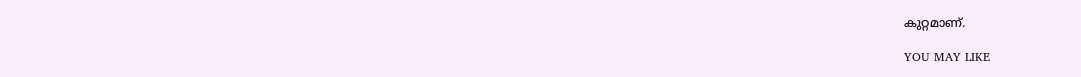കുറ്റമാണ്.

YOU MAY LIKE